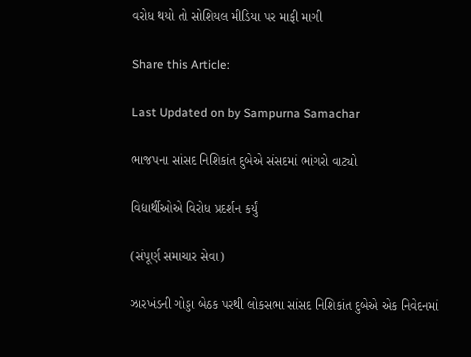વરોધ થયો તો સોશિયલ મીડિયા પર માફી માગી

Share this Article:

Last Updated on by Sampurna Samachar

ભાજપના સાંસદ નિશિકાંત દુબેએ સંસદમાં ભાંગરો વાટ્યો

વિદ્યાર્થીઓએ વિરોધ પ્રદર્શન કર્યું

(સંપૂર્ણ સમાચાર સેવા)

ઝારખંડની ગોડ્ડા બેઠક પરથી લોકસભા સાંસદ નિશિકાંત દુબેએ એક નિવેદનમાં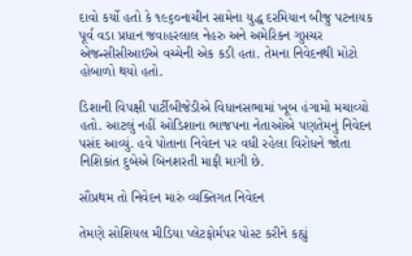દાવો કર્યો હતો કે ૧૯૬૦નાચીન સામેના યુદ્ધ દરમિયાન બીજુ પટનાયક પૂર્વ વડા પ્રધાન જવાહરલાલ નેહરુ અને અમેરિકન ગુપ્તચર એજન્સીસીઆઈએ વચ્ચેની એક કડી હતા. તેમના નિવેદનથી મોટો હોબાળો થયો હતો.

ડિશાની વિપક્ષી પાર્ટીબીજેડીએ વિધાનસભામાં ખૂબ હંગામો મચાવ્યો હતો. આટલું નહીં ઓડિશાના ભાજપના નેતાઓએ પણતેમનું નિવેદન પસંદ આવ્યું. હવે પોતાના નિવેદન પર વધી રહેલા વિરોધને જોતા નિશિકાંત દુબેએ બિનશરતી માફી માગી છે.

સૌપ્રથમ તો નિવેદન મારું વ્યક્તિગત નિવેદન

તેમણે સોશિયલ મીડિયા પ્લેટફોર્મપર પોસ્ટ કરીને કહ્યું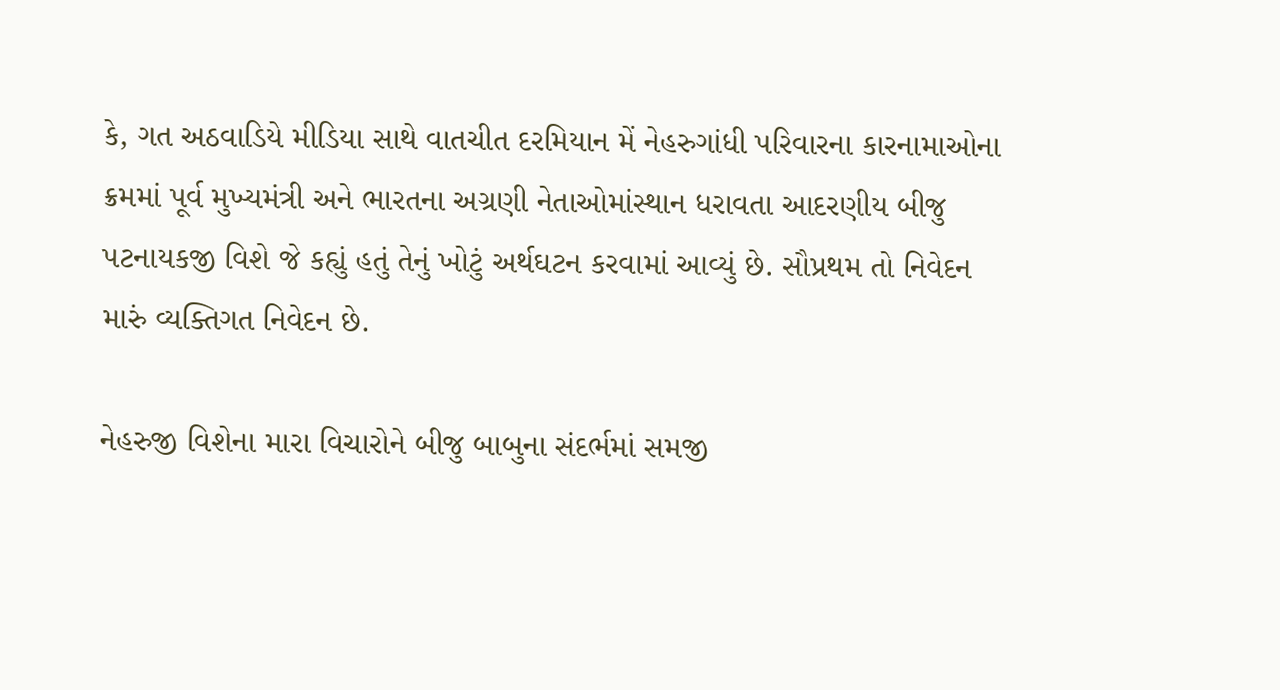કે, ગત અઠવાડિયે મીડિયા સાથે વાતચીત દરમિયાન મેં નેહરુગાંધી પરિવારના કારનામાઓના ક્રમમાં પૂર્વ મુખ્યમંત્રી અને ભારતના અગ્રણી નેતાઓમાંસ્થાન ધરાવતા આદરણીય બીજુ પટનાયકજી વિશે જે કહ્યું હતું તેનું ખોટું અર્થઘટન કરવામાં આવ્યું છે. સૌપ્રથમ તો નિવેદન મારું વ્યક્તિગત નિવેદન છે.

નેહરુજી વિશેના મારા વિચારોને બીજુ બાબુના સંદર્ભમાં સમજી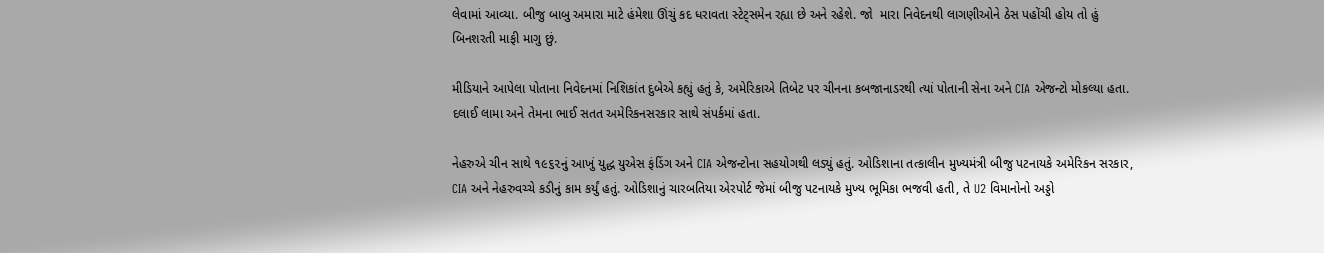લેવામાં આવ્યા. બીજુ બાબુ અમારા માટે હંમેશા ઊંચું કદ ધરાવતા સ્ટેટ્સમેન રહ્યા છે અને રહેશે. જો  મારા નિવેદનથી લાગણીઓને ઠેસ પહોંચી હોય તો હું બિનશરતી માફી માગુ છું.

મીડિયાને આપેલા પોતાના નિવેદનમાં નિશિકાંત દુબેએ કહ્યું હતું કે, અમેરિકાએ તિબેટ પર ચીનના કબજાનાડરથી ત્યાં પોતાની સેના અને CIA એજન્ટો મોકલ્યા હતા. દલાઈ લામા અને તેમના ભાઈ સતત અમેરિકનસરકાર સાથે સંપર્કમાં હતા.

નેહરુએ ચીન સાથે ૧૯૬૨નું આખું યુદ્ધ યુએસ ફંડિંગ અને CIA એજન્ટોના સહયોગથી લડ્યું હતું. ઓડિશાના તત્કાલીન મુખ્યમંત્રી બીજુ પટનાયકે અમેરિકન સરકાર, CIA અને નેહરુવચ્ચે કડીનું કામ કર્યું હતું. ઓડિશાનું ચારબતિયા એરપોર્ટ જેમાં બીજુ પટનાયકે મુખ્ય ભૂમિકા ભજવી હતી, તે U2 વિમાનોનો અડ્ડો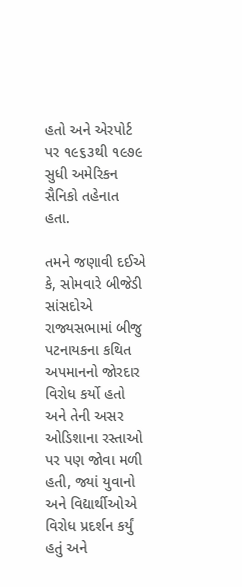હતો અને એરપોર્ટ પર ૧૯૬૩થી ૧૯૭૯ સુધી અમેરિકન સૈનિકો તહેનાત હતા.

તમને જણાવી દઈએ કે, સોમવારે બીજેડી સાંસદોએ રાજ્યસભામાં બીજુ પટનાયકના કથિત અપમાનનો જોરદાર વિરોધ કર્યો હતો અને તેની અસર ઓડિશાના રસ્તાઓ પર પણ જોવા મળી હતી, જ્યાં યુવાનો અને વિદ્યાર્થીઓએ વિરોધ પ્રદર્શન કર્યું હતું અને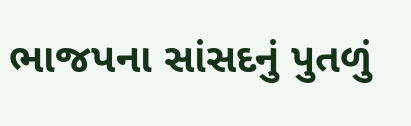ભાજપના સાંસદનું પુતળું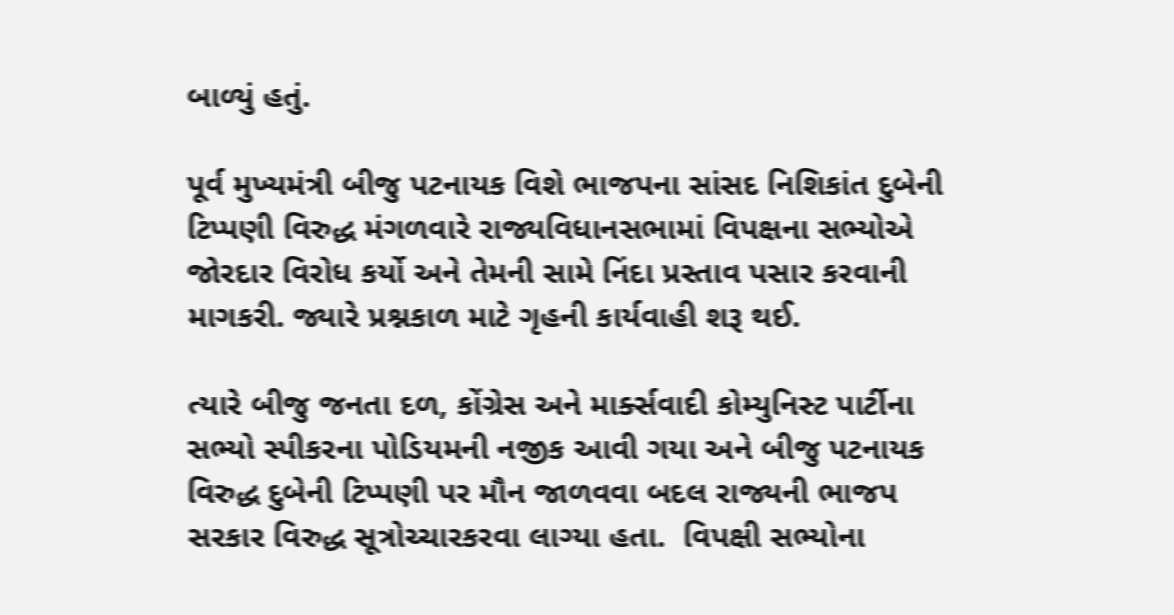બાળ્યું હતું.

પૂર્વ મુખ્યમંત્રી બીજુ પટનાયક વિશે ભાજપના સાંસદ નિશિકાંત દુબેની ટિપ્પણી વિરુદ્ધ મંગળવારે રાજ્યવિધાનસભામાં વિપક્ષના સભ્યોએ જોરદાર વિરોધ કર્યો અને તેમની સામે નિંદા પ્રસ્તાવ પસાર કરવાની માગકરી. જ્યારે પ્રશ્નકાળ માટે ગૃહની કાર્યવાહી શરૂ થઈ.

ત્યારે બીજુ જનતા દળ, કોંગ્રેસ અને માર્ક્સવાદી કોમ્યુનિસ્ટ પાર્ટીના સભ્યો સ્પીકરના પોડિયમની નજીક આવી ગયા અને બીજુ પટનાયક વિરુદ્ધ દુબેની ટિપ્પણી પર મૌન જાળવવા બદલ રાજ્યની ભાજપ સરકાર વિરુદ્ધ સૂત્રોચ્ચારકરવા લાગ્યા હતા.  વિપક્ષી સભ્યોના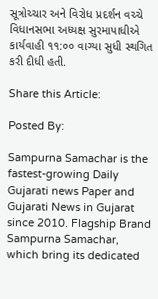સૂત્રોચ્ચાર અને વિરોધ પ્રદર્શન વચ્ચે વિધાનસભા અધ્યક્ષ સુરમાપાધીએ કાર્યવાહી ૧૧:૦૦ વાગ્યા સુધી સ્થગિત કરી દીધી હતી.

Share this Article:

Posted By:

Sampurna Samachar is the fastest-growing Daily Gujarati news Paper and Gujarati News in Gujarat since 2010. Flagship Brand Sampurna Samachar, which bring its dedicated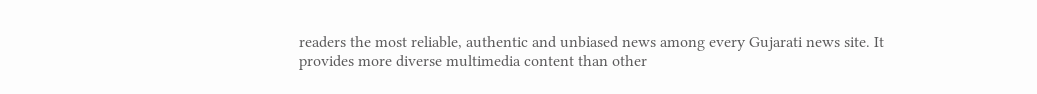readers the most reliable, authentic and unbiased news among every Gujarati news site. It provides more diverse multimedia content than other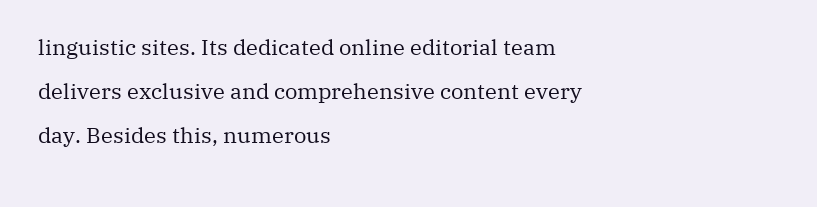linguistic sites. Its dedicated online editorial team delivers exclusive and comprehensive content every day. Besides this, numerous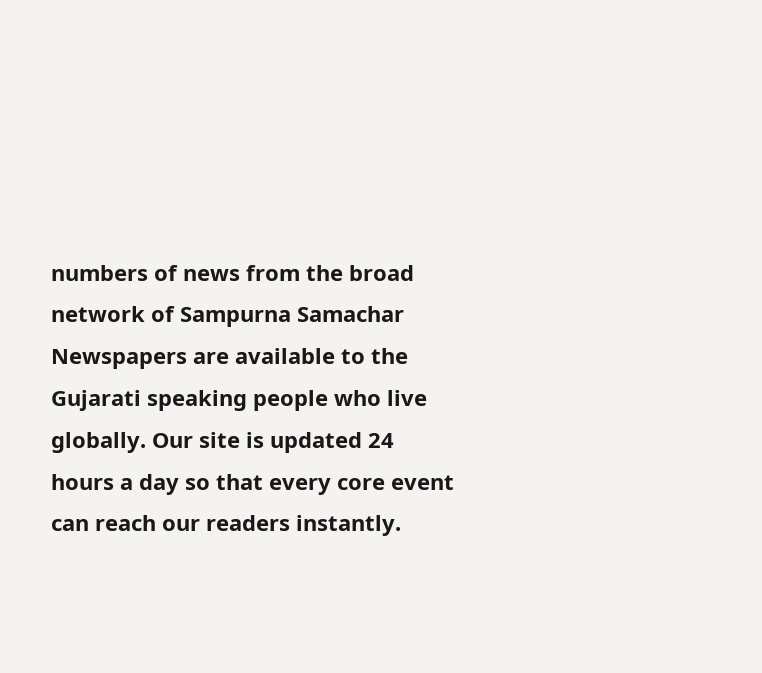numbers of news from the broad network of Sampurna Samachar Newspapers are available to the Gujarati speaking people who live globally. Our site is updated 24 hours a day so that every core event can reach our readers instantly.